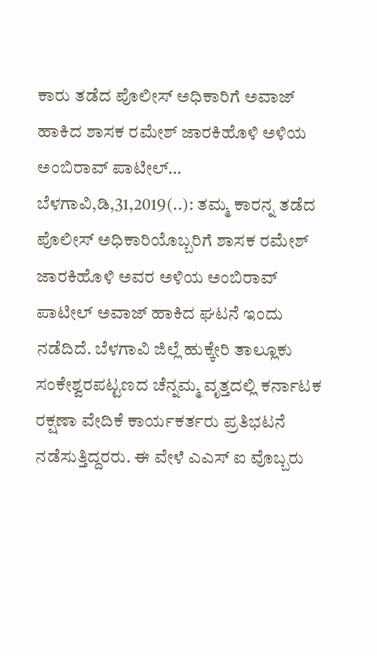ಕಾರು ತಡೆದ ಪೊಲೀಸ್ ಅಧಿಕಾರಿಗೆ ಅವಾಜ್ ಹಾಕಿದ ಶಾಸಕ ರಮೇಶ್ ಜಾರಕಿಹೊಳಿ ಅಳಿಯ ಅಂಬಿರಾವ್ ಪಾಟೀಲ್… ಬೆಳಗಾವಿ,ಡಿ,31,2019(..): ತಮ್ಮ ಕಾರನ್ನ ತಡೆದ ಪೊಲೀಸ್ ಅಧಿಕಾರಿಯೊಬ್ಬರಿಗೆ ಶಾಸಕ ರಮೇಶ್ ಜಾರಕಿಹೊಳಿ ಅವರ ಅಳಿಯ ಅಂಬಿರಾವ್ ಪಾಟೀಲ್ ಅವಾಜ್ ಹಾಕಿದ ಘಟನೆ ಇಂದು ನಡೆದಿದೆ. ಬೆಳಗಾವಿ ಜಿಲ್ಲೆ ಹುಕ್ಕೇರಿ ತಾಲ್ಲೂಕು ಸಂಕೇಶ್ವರಪಟ್ಟಣದ ಚೆನ್ನಮ್ಮ ವೃತ್ತದಲ್ಲಿ ಕರ್ನಾಟಕ ರಕ್ಷಣಾ ವೇದಿಕೆ ಕಾರ್ಯಕರ್ತರು ಪ್ರತಿಭಟನೆ ನಡೆಸುತ್ತಿದ್ದರರು. ಈ ವೇಳೆ ಎಎಸ್ ಐ ವೊಬ್ಬರು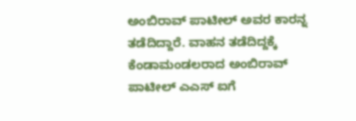ಅಂಬಿರಾವ್ ಪಾಟೀಲ್ ಅವರ ಕಾರನ್ನ ತಡೆದಿದ್ದಾರೆ. ವಾಹನ ತಡೆದಿದ್ದಕ್ಕೆ ಕೆಂಡಾಮಂಡಲರಾದ ಅಂಬಿರಾವ್ ಪಾಟೀಲ್ ಎಎಸ್ ಐಗೆ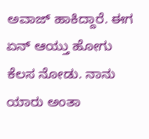ಅವಾಜ್ ಹಾಕಿದ್ದಾರೆ. ಈಗ ಏನ್ ಆಯ್ತು ಹೋಗು ಕೆಲಸ ನೋಡು. ನಾನು ಯಾರು ಅಂತಾ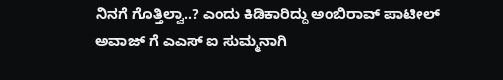ನಿನಗೆ ಗೊತ್ತಿಲ್ವಾ..? ಎಂದು ಕಿಡಿಕಾರಿದ್ದು ಅಂಬಿರಾವ್ ಪಾಟೀಲ್ ಅವಾಜ್ ಗೆ ಎಎಸ್ ಐ ಸುಮ್ಮನಾಗಿ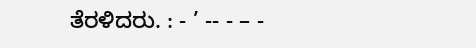ತೆರಳಿದರು. : - ’ -- - – -